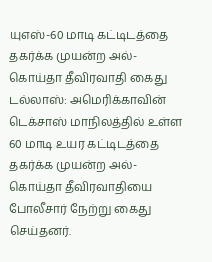யுஎஸ்-60 மாடி கட்டிடத்தை தகர்க்க முயன்ற அல்-கொய்தா தீவிரவாதி கைது
டல்லாஸ்: அமெரிக்காவின் டெக்சாஸ் மாநிலத்தில் உள்ள 60 மாடி உயர கட்டிடத்தை தகர்க்க முயன்ற அல்-கொய்தா தீவிரவாதியை போலீசார் நேற்று கைது செய்தனர்.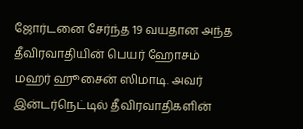ஜோர்டனை சேர்ந்த 19 வயதான அந்த தீவிரவாதியின் பெயர் ஹோசம் மஹர் ஹூசைன் ஸிமாடி. அவர் இன்டர்நெட்டில் தீவிரவாதிகளின்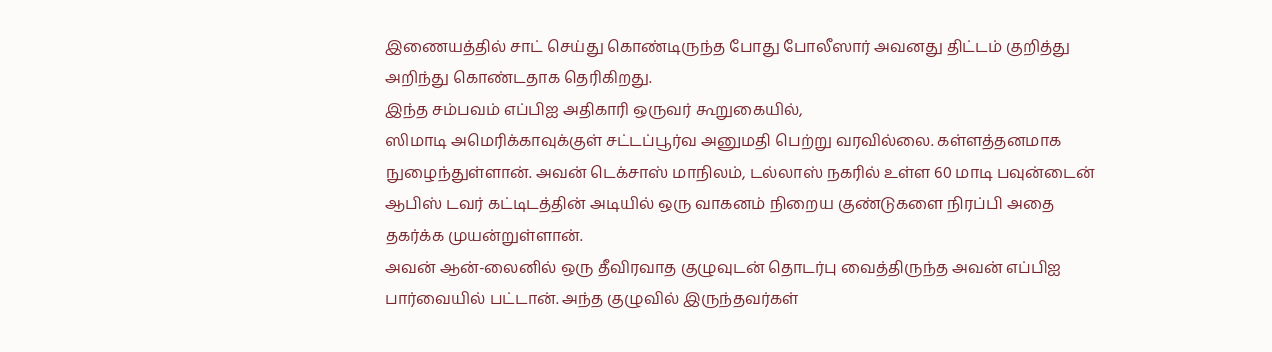இணையத்தில் சாட் செய்து கொண்டிருந்த போது போலீஸார் அவனது திட்டம் குறித்து அறிந்து கொண்டதாக தெரிகிறது.
இந்த சம்பவம் எப்பிஐ அதிகாரி ஒருவர் கூறுகையில்,
ஸிமாடி அமெரிக்காவுக்குள் சட்டப்பூர்வ அனுமதி பெற்று வரவில்லை. கள்ளத்தனமாக நுழைந்துள்ளான். அவன் டெக்சாஸ் மாநிலம், டல்லாஸ் நகரில் உள்ள 60 மாடி பவுன்டைன் ஆபிஸ் டவர் கட்டிடத்தின் அடியில் ஒரு வாகனம் நிறைய குண்டுகளை நிரப்பி அதை தகர்க்க முயன்றுள்ளான்.
அவன் ஆன்-லைனில் ஒரு தீவிரவாத குழுவுடன் தொடர்பு வைத்திருந்த அவன் எப்பிஐ பார்வையில் பட்டான். அந்த குழுவில் இருந்தவர்கள்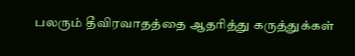பலரும் தீவிரவாதத்தை ஆதரித்து கருத்துக்கள்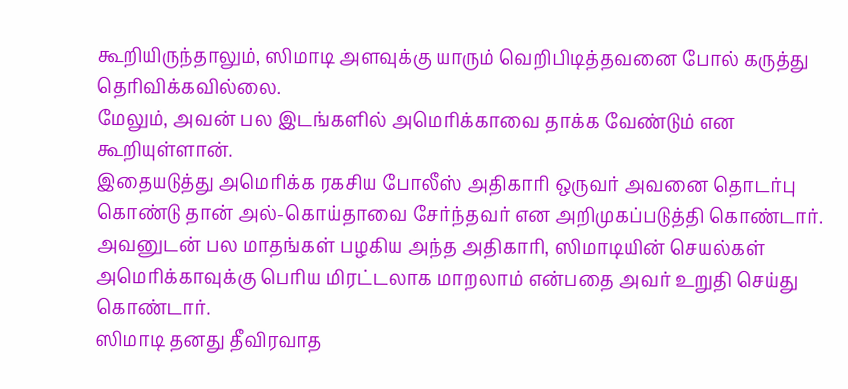கூறியிருந்தாலும், ஸிமாடி அளவுக்கு யாரும் வெறிபிடித்தவனை போல் கருத்து தெரிவிக்கவில்லை.
மேலும், அவன் பல இடங்களில் அமெரிக்காவை தாக்க வேண்டும் என கூறியுள்ளான்.
இதையடுத்து அமெரிக்க ரகசிய போலீஸ் அதிகாரி ஒருவர் அவனை தொடர்பு கொண்டு தான் அல்-கொய்தாவை சேர்ந்தவர் என அறிமுகப்படுத்தி கொண்டார். அவனுடன் பல மாதங்கள் பழகிய அந்த அதிகாரி, ஸிமாடியின் செயல்கள் அமெரிக்காவுக்கு பெரிய மிரட்டலாக மாறலாம் என்பதை அவர் உறுதி செய்து கொண்டார்.
ஸிமாடி தனது தீவிரவாத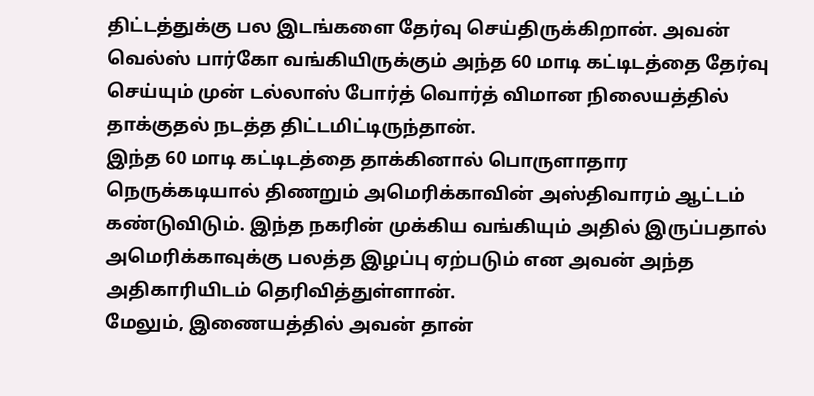திட்டத்துக்கு பல இடங்களை தேர்வு செய்திருக்கிறான். அவன் வெல்ஸ் பார்கோ வங்கியிருக்கும் அந்த 60 மாடி கட்டிடத்தை தேர்வு செய்யும் முன் டல்லாஸ் போர்த் வொர்த் விமான நிலையத்தில் தாக்குதல் நடத்த திட்டமிட்டிருந்தான்.
இந்த 60 மாடி கட்டிடத்தை தாக்கினால் பொருளாதார நெருக்கடியால் திணறும் அமெரிக்காவின் அஸ்திவாரம் ஆட்டம் கண்டுவிடும். இந்த நகரின் முக்கிய வங்கியும் அதில் இருப்பதால் அமெரிக்காவுக்கு பலத்த இழப்பு ஏற்படும் என அவன் அந்த அதிகாரியிடம் தெரிவித்துள்ளான்.
மேலும், இணையத்தில் அவன் தான்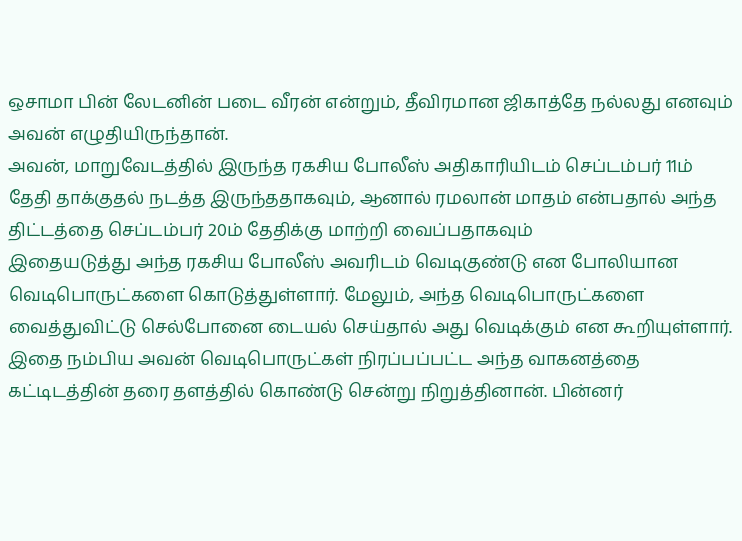ஒசாமா பின் லேடனின் படை வீரன் என்றும், தீவிரமான ஜிகாத்தே நல்லது எனவும் அவன் எழுதியிருந்தான்.
அவன், மாறுவேடத்தில் இருந்த ரகசிய போலீஸ் அதிகாரியிடம் செப்டம்பர் 11ம் தேதி தாக்குதல் நடத்த இருந்ததாகவும், ஆனால் ரமலான் மாதம் என்பதால் அந்த திட்டத்தை செப்டம்பர் 20ம் தேதிக்கு மாற்றி வைப்பதாகவும்
இதையடுத்து அந்த ரகசிய போலீஸ் அவரிடம் வெடிகுண்டு என போலியான வெடிபொருட்களை கொடுத்துள்ளார். மேலும், அந்த வெடிபொருட்களை வைத்துவிட்டு செல்போனை டையல் செய்தால் அது வெடிக்கும் என கூறியுள்ளார்.
இதை நம்பிய அவன் வெடிபொருட்கள் நிரப்பப்பட்ட அந்த வாகனத்தை கட்டிடத்தின் தரை தளத்தில் கொண்டு சென்று நிறுத்தினான். பின்னர்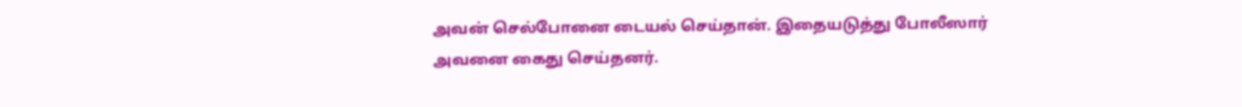அவன் செல்போனை டையல் செய்தான். இதையடுத்து போலீஸார் அவனை கைது செய்தனர்.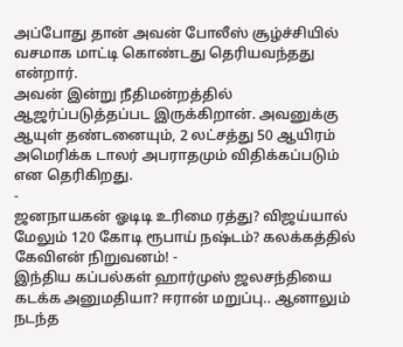அப்போது தான் அவன் போலீஸ் சூழ்ச்சியில் வசமாக மாட்டி கொண்டது தெரியவந்தது என்றார்.
அவன் இன்று நீதிமன்றத்தில் ஆஜர்ப்படுத்தப்பட இருக்கிறான். அவனுக்கு ஆயுள் தண்டனையும், 2 லட்சத்து 50 ஆயிரம் அமெரிக்க டாலர் அபராதமும் விதிக்கப்படும் என தெரிகிறது.
-
ஜனநாயகன் ஓடிடி உரிமை ரத்து? விஜய்யால் மேலும் 120 கோடி ரூபாய் நஷ்டம்? கலக்கத்தில் கேவிஎன் நிறுவனம்! -
இந்திய கப்பல்கள் ஹார்முஸ் ஜலசந்தியை கடக்க அனுமதியா? ஈரான் மறுப்பு.. ஆனாலும் நடந்த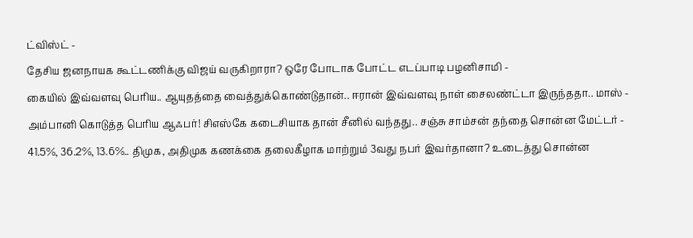ட்விஸ்ட் -
தேசிய ஜனநாயக கூட்டணிக்கு விஜய் வருகிறாரா? ஒரே போடாக போட்ட எடப்பாடி பழனிசாமி -
கையில் இவ்வளவு பெரிய.. ஆயுதத்தை வைத்துக்கொண்டுதான்.. ஈரான் இவ்வளவு நாள் சைலண்ட்டா இருந்ததா.. மாஸ் -
அம்பானி கொடுத்த பெரிய ஆஃபர்! சிஎஸ்கே கடைசியாக தான் சீனில் வந்தது.. சஞ்சு சாம்சன் தந்தை சொன்ன மேட்டர் -
41.5%, 36.2%, 13.6%.. திமுக, அதிமுக கணக்கை தலைகீழாக மாற்றும் 3வது நபர் இவர்தானா? உடைத்து சொன்ன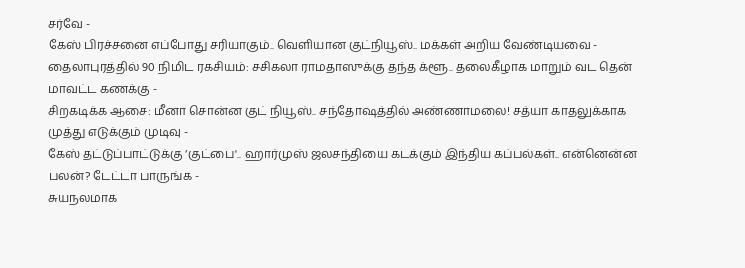சர்வே -
கேஸ் பிரச்சனை எப்போது சரியாகும்.. வெளியான குட்நியூஸ்.. மக்கள் அறிய வேண்டியவை -
தைலாபுரத்தில் 90 நிமிட ரகசியம்: சசிகலா ராமதாஸுக்கு தந்த க்ளூ.. தலைகீழாக மாறும் வட தென் மாவட்ட கணக்கு -
சிறகடிக்க ஆசை: மீனா சொன்ன குட் நியூஸ்.. சந்தோஷத்தில் அண்ணாமலை! சத்யா காதலுக்காக முத்து எடுக்கும் முடிவு -
கேஸ் தட்டுப்பாட்டுக்கு ‘குட்பை'.. ஹார்முஸ் ஜலசந்தியை கடக்கும் இந்திய கப்பல்கள்.. என்னென்ன பலன்? டேட்டா பாருங்க -
சுயநலமாக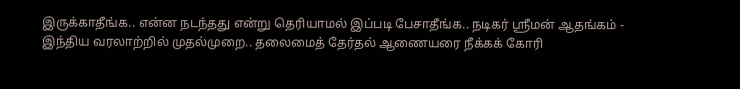இருக்காதீங்க.. என்ன நடந்தது என்று தெரியாமல் இப்படி பேசாதீங்க.. நடிகர் ஸ்ரீமன் ஆதங்கம் -
இந்திய வரலாற்றில் முதல்முறை.. தலைமைத் தேர்தல் ஆணையரை நீக்கக் கோரி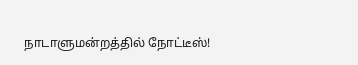நாடாளுமன்றத்தில் நோட்டீஸ்!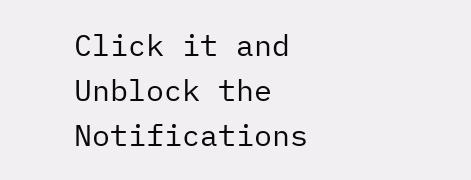Click it and Unblock the Notifications